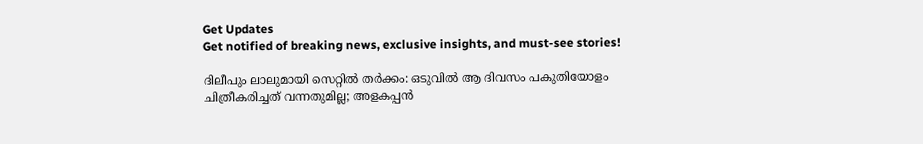Get Updates
Get notified of breaking news, exclusive insights, and must-see stories!

ദിലീപും ലാലുമായി സെറ്റില്‍ തർക്കം: ഒടുവില്‍ ആ ദിവസം പകുതിയോളം ചിത്രീകരിച്ചത് വന്നതുമില്ല; അളകപ്പന്‍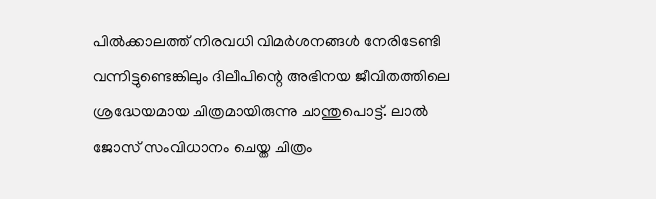പില്‍ക്കാലത്ത് നിരവധി വിമർശനങ്ങള്‍ നേരിടേണ്ടി വന്നിട്ടുണ്ടെങ്കിലും ദിലീപിന്റെ അഭിനയ ജീവിതത്തിലെ ശ്രദ്ധേയമായ ചിത്രമായിരുന്നു ചാന്തുപൊട്ട്. ലാല്‍ ജോസ് സംവിധാനം ചെയ്ത ചിത്രം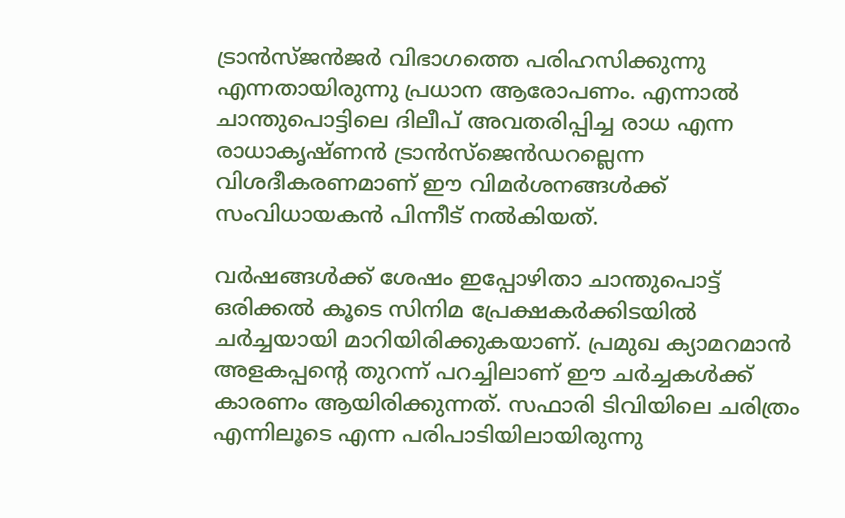ട്രാന്‍സ്ജന്‍ജർ വിഭാഗത്തെ പരിഹസിക്കുന്നു എന്നതായിരുന്നു പ്രധാന ആരോപണം. എന്നാല്‍ ചാന്തുപൊട്ടിലെ ദിലീപ് അവതരിപ്പിച്ച രാധ എന്ന രാധാകൃഷ്ണന്‍ ട്രാന്‍സ്ജെന്‍ഡറല്ലെന്ന വിശദീകരണമാണ് ഈ വിമർശനങ്ങള്‍ക്ക് സംവിധായകന്‍ പിന്നീട് നല്‍കിയത്.

വർഷങ്ങള്‍ക്ക് ശേഷം ഇപ്പോഴിതാ ചാന്തുപൊട്ട് ഒരിക്കല്‍ കൂടെ സിനിമ പ്രേക്ഷകർക്കിടയില്‍ ചർച്ചയായി മാറിയിരിക്കുകയാണ്. പ്രമുഖ ക്യാമറമാന്‍ അളകപ്പന്റെ തുറന്ന് പറച്ചിലാണ് ഈ ചർച്ചകള്‍ക്ക് കാരണം ആയിരിക്കുന്നത്. സഫാരി ടിവിയിലെ ചരിത്രം എന്നിലൂടെ എന്ന പരിപാടിയിലായിരുന്നു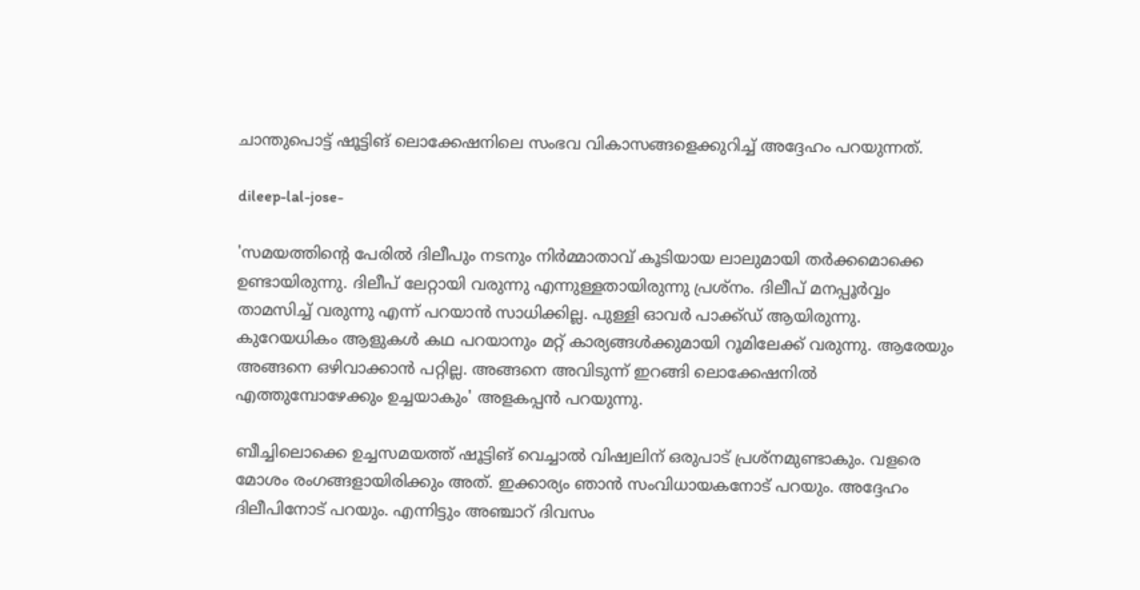ചാന്തുപൊട്ട് ഷൂട്ടിങ് ലൊക്കേഷനിലെ സംഭവ വികാസങ്ങളെക്കുറിച്ച് അദ്ദേഹം പറയുന്നത്.

dileep-lal-jose-

'സമയത്തിന്റെ പേരില്‍ ദിലീപും നടനും നിർമ്മാതാവ് കൂടിയായ ലാലുമായി തർക്കമൊക്കെ ഉണ്ടായിരുന്നു. ദിലീപ് ലേറ്റായി വരുന്നു എന്നുള്ളതായിരുന്നു പ്രശ്നം. ദിലീപ് മനപ്പൂർവ്വം താമസിച്ച് വരുന്നു എന്ന് പറയാന്‍ സാധിക്കില്ല. പുള്ളി ഓവർ പാക്ക്ഡ് ആയിരുന്നു. കുറേയധികം ആളുകള്‍ കഥ പറയാനും മറ്റ് കാര്യങ്ങള്‍ക്കുമായി റൂമിലേക്ക് വരുന്നു. ആരേയും അങ്ങനെ ഒഴിവാക്കാന്‍ പറ്റില്ല. അങ്ങനെ അവിടുന്ന് ഇറങ്ങി ലൊക്കേഷനില്‍ എത്തുമ്പോഴേക്കും ഉച്ചയാകും' അളകപ്പന്‍ പറയുന്നു.

ബീച്ചിലൊക്കെ ഉച്ചസമയത്ത് ഷൂട്ടിങ് വെച്ചാല്‍ വിഷ്വലിന് ഒരുപാട് പ്രശ്നമുണ്ടാകും. വളരെ മോശം രംഗങ്ങളായിരിക്കും അത്. ഇക്കാര്യം ഞാന്‍ സംവിധായകനോട് പറയും. അദ്ദേഹം ദിലീപിനോട് പറയും. എന്നിട്ടും അഞ്ചാറ് ദിവസം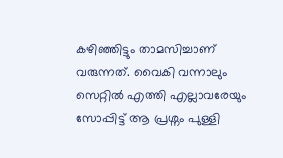കഴിഞ്ഞിട്ടും താമസിച്ചാണ് വരുന്നത്. വൈകി വന്നാലും സെറ്റില്‍ എത്തി എല്ലാവരേയും സോപ്പിട്ട് ആ പ്രശ്നം പുള്ളി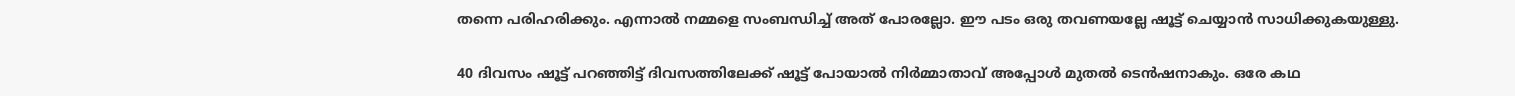തന്നെ പരിഹരിക്കും. എന്നാല്‍ നമ്മളെ സംബന്ധിച്ച് അത് പോരല്ലോ. ഈ പടം ഒരു തവണയല്ലേ ഷൂട്ട് ചെയ്യാന്‍ സാധിക്കുകയുള്ളു.

40 ദിവസം ഷൂട്ട് പറഞ്ഞിട്ട് ദിവസത്തിലേക്ക് ഷൂട്ട് പോയാല്‍ നിർമ്മാതാവ് അപ്പോള്‍ മുതല്‍ ടെന്‍ഷനാകും. ഒരേ കഥ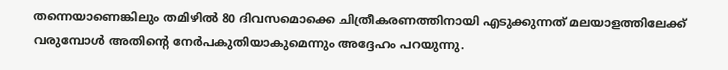തന്നെയാണെങ്കിലും തമിഴില്‍ 80 ദിവസമൊക്കെ ചിത്രീകരണത്തിനായി എടുക്കുന്നത് മലയാളത്തിലേക്ക് വരുമ്പോള്‍ അതിന്റെ നേർപകുതിയാകുമെന്നും അദ്ദേഹം പറയുന്നു.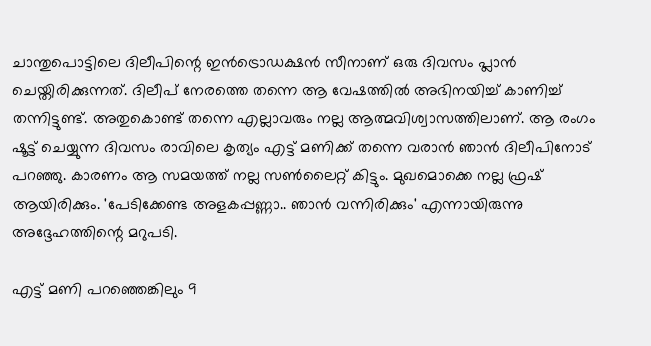ചാന്തുപൊട്ടിലെ ദിലീപിന്റെ ഇന്‍ട്രൊഡക്ഷന്‍ സീനാണ് ഒരു ദിവസം പ്ലാന്‍ ചെയ്തിരിക്കുന്നത്. ദിലീപ് നേരത്തെ തന്നെ ആ വേഷത്തില്‍ അഭിനയിച്ച് കാണിച്ച് തന്നിട്ടുണ്ട്. അതുകൊണ്ട് തന്നെ എല്ലാവരും നല്ല ആത്മവിശ്വാസത്തിലാണ്. ആ രംഗം ഷൂട്ട് ചെയ്യുന്ന ദിവസം രാവിലെ കൃത്യം എട്ട് മണിക്ക് തന്നെ വരാന്‍ ഞാന്‍ ദിലീപിനോട് പറഞ്ഞു. കാരണം ആ സമയത്ത് നല്ല സണ്‍ലൈറ്റ് കിട്ടും. മുഖമൊക്കെ നല്ല ഫ്രഷ് ആയിരിക്കും. 'പേടിക്കേണ്ട അളകപ്പണ്ണാ.. ഞാന്‍ വന്നിരിക്കും' എന്നായിരുന്നു അദ്ദേഹത്തിന്റെ മറുപടി.

എട്ട് മണി പറഞ്ഞെങ്കിലും 9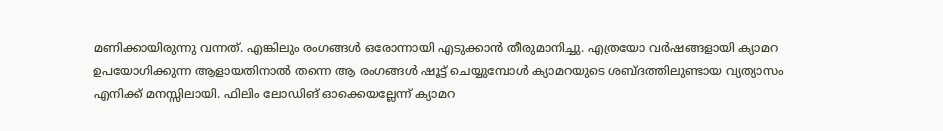മണിക്കായിരുന്നു വന്നത്. എങ്കിലും രംഗങ്ങള്‍ ഒരോന്നായി എടുക്കാന്‍ തീരുമാനിച്ചു. എത്രയോ വർഷങ്ങളായി ക്യാമറ ഉപയോഗിക്കുന്ന ആളായതിനാല്‍ തന്നെ ആ രംഗങ്ങള്‍ ഷൂട്ട് ചെയ്യുമ്പോള്‍ ക്യാമറയുടെ ശബ്ദത്തിലുണ്ടായ വ്യത്യാസം എനിക്ക് മനസ്സിലായി. ഫിലിം ലോഡിങ് ഓക്കെയല്ലേന്ന് ക്യാമറ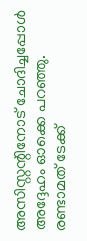അസിസ്റ്റന്റിനോട് ചോദിച്ചപ്പോള്‍ അദ്ദേഹം ഓക്കെ പറഞ്ഞു. രണ്ടാമത് ടേക്ക്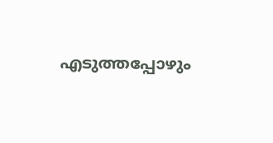എടുത്തപ്പോഴും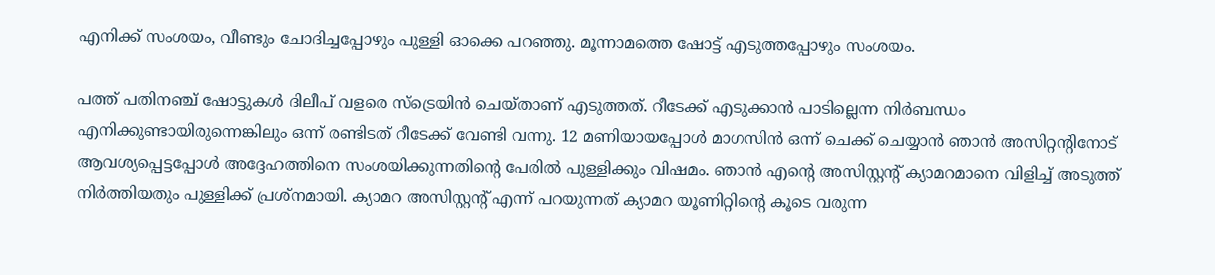എനിക്ക് സംശയം, വീണ്ടും ചോദിച്ചപ്പോഴും പുള്ളി ഓക്കെ പറഞ്ഞു. മൂന്നാമത്തെ ഷോട്ട് എടുത്തപ്പോഴും സംശയം.

പത്ത് പതിനഞ്ച് ഷോട്ടുകള്‍ ദിലീപ് വളരെ സ്ട്രെയിന്‍ ചെയ്താണ് എടുത്തത്. റീടേക്ക് എടുക്കാന്‍ പാടില്ലെന്ന നിർബന്ധം എനിക്കുണ്ടായിരുന്നെങ്കിലും ഒന്ന് രണ്ടിടത് റീടേക്ക് വേണ്ടി വന്നു. 12 മണിയായപ്പോള്‍ മാഗസിന്‍ ഒന്ന് ചെക്ക് ചെയ്യാന്‍ ഞാന്‍ അസിറ്റന്റിനോട് ആവശ്യപ്പെട്ടപ്പോള്‍ അദ്ദേഹത്തിനെ സംശയിക്കുന്നതിന്റെ പേരില്‍ പുള്ളിക്കും വിഷമം. ഞാന്‍ എന്റെ അസിസ്റ്റൻ്റ് ക്യാമറമാനെ വിളിച്ച് അടുത്ത് നിർത്തിയതും പുള്ളിക്ക് പ്രശ്നമായി. ക്യാമറ അസിസ്റ്റന്റ് എന്ന് പറയുന്നത് ക്യാമറ യൂണിറ്റിന്റെ കൂടെ വരുന്ന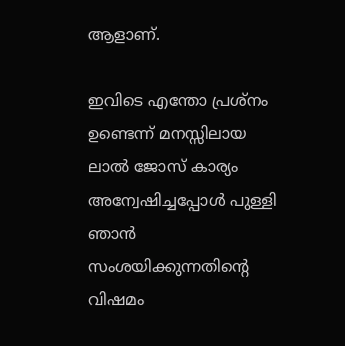ആളാണ്.

ഇവിടെ എന്തോ പ്രശ്നം ഉണ്ടെന്ന് മനസ്സിലായ ലാല്‍ ജോസ് കാര്യം അന്വേഷിച്ചപ്പോള്‍ പുള്ളി ഞാന്‍ സംശയിക്കുന്നതിന്റെ വിഷമം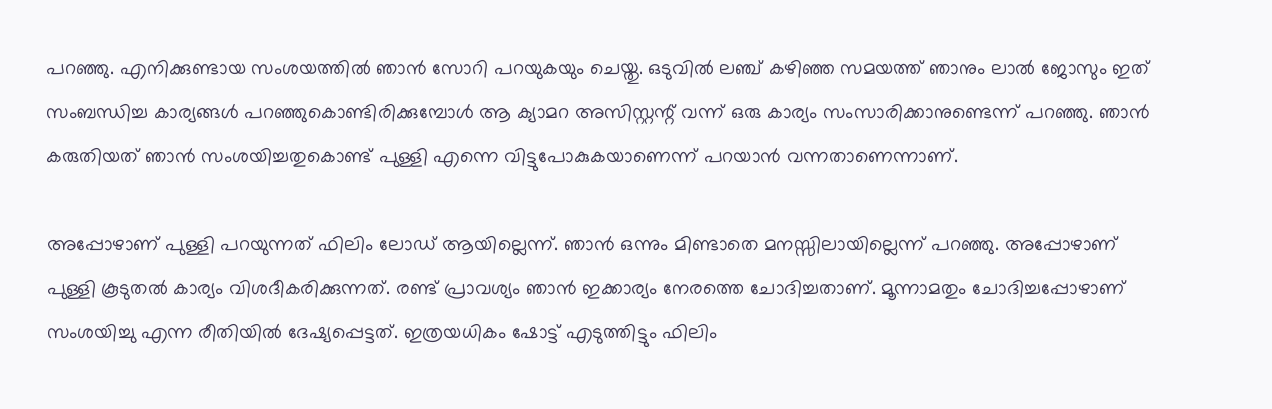പറഞ്ഞു. എനിക്കുണ്ടായ സംശയത്തില്‍ ഞാന്‍ സോറി പറയുകയും ചെയ്തു. ഒടുവില്‍ ലഞ്ച് കഴിഞ്ഞ സമയത്ത് ഞാനും ലാല്‍ ജോസും ഇത് സംബന്ധിച്ച കാര്യങ്ങള്‍ പറഞ്ഞുകൊണ്ടിരിക്കുമ്പോള്‍ ആ ക്യാമറ അസിസ്റ്റന്റ് വന്ന് ഒരു കാര്യം സംസാരിക്കാനുണ്ടെന്ന് പറഞ്ഞു. ഞാന്‍ കരുതിയത് ഞാന്‍ സംശയിച്ചതുകൊണ്ട് പുള്ളി എന്നെ വിട്ടുപോകുകയാണെന്ന് പറയാന്‍ വന്നതാണെന്നാണ്.

അപ്പോഴാണ് പുള്ളി പറയുന്നത് ഫിലിം ലോഡ് ആയില്ലെന്ന്. ഞാന്‍ ഒന്നും മിണ്ടാതെ മനസ്സിലായില്ലെന്ന് പറഞ്ഞു. അപ്പോഴാണ് പുള്ളി കൂടുതല്‍ കാര്യം വിശദീകരിക്കുന്നത്. രണ്ട് പ്രാവശ്യം ഞാന്‍ ഇക്കാര്യം നേരത്തെ ചോദിച്ചതാണ്. മൂന്നാമതും ചോദിച്ചപ്പോഴാണ് സംശയിച്ചു എന്ന രീതിയില്‍ ദേഷ്യപ്പെട്ടത്. ഇത്രയധികം ഷോട്ട് എടുത്തിട്ടും ഫിലിം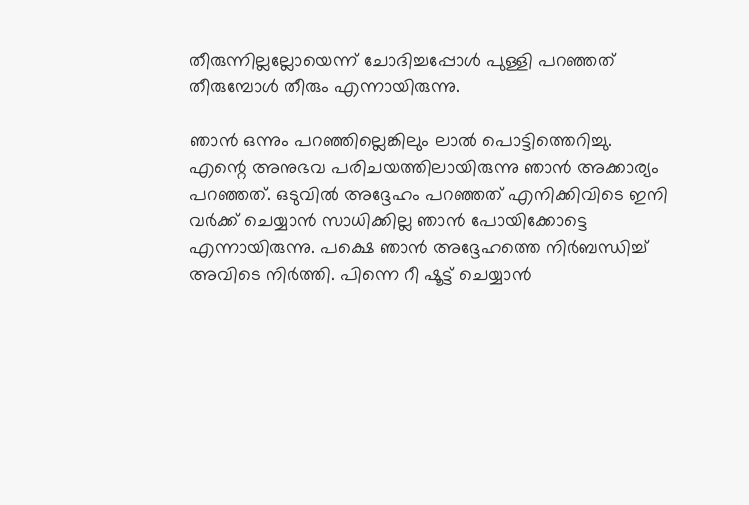തീരുന്നില്ലല്ലോയെന്ന് ചോദിച്ചപ്പോള്‍ പുള്ളി പറഞ്ഞത് തീരുമ്പോള്‍ തീരും എന്നായിരുന്നു.

ഞാന്‍ ഒന്നും പറഞ്ഞില്ലെങ്കിലും ലാല്‍ പൊട്ടിത്തെറിച്ചു. എന്റെ അനുഭവ പരിചയത്തിലായിരുന്നു ഞാന്‍ അക്കാര്യം പറഞ്ഞത്. ഒടുവില്‍ അദ്ദേഹം പറഞ്ഞത് എനിക്കിവിടെ ഇനി വർക്ക് ചെയ്യാന്‍ സാധിക്കില്ല ഞാന്‍ പോയിക്കോട്ടെ എന്നായിരുന്നു. പക്ഷെ ഞാന്‍ അദ്ദേഹത്തെ നിർബന്ധിച്ച് അവിടെ നിർത്തി. പിന്നെ റീ ഷൂട്ട് ചെയ്യാന്‍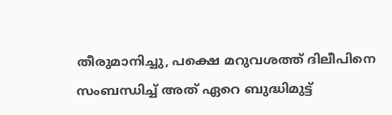തീരുമാനിച്ചു, പക്ഷെ മറുവശത്ത് ദിലീപിനെ സംബന്ധിച്ച് അത് ഏറെ ബുദ്ധിമുട്ട്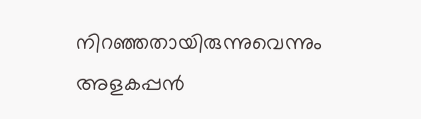നിറഞ്ഞതായിരുന്നുവെന്നും അളകപ്പന്‍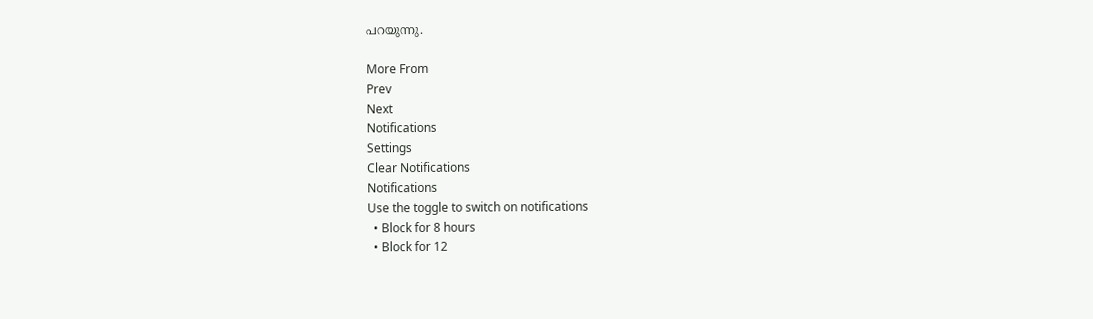പറയുന്നു.

More From
Prev
Next
Notifications
Settings
Clear Notifications
Notifications
Use the toggle to switch on notifications
  • Block for 8 hours
  • Block for 12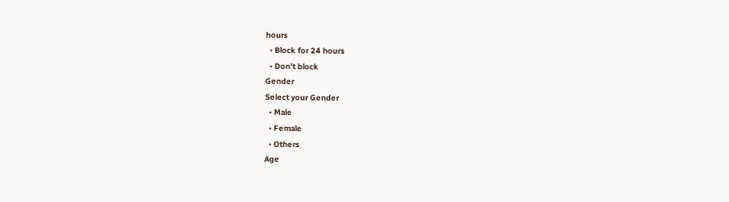hours
  • Block for 24 hours
  • Don't block
Gender
Select your Gender
  • Male
  • Female
  • Others
Age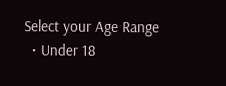Select your Age Range
  • Under 18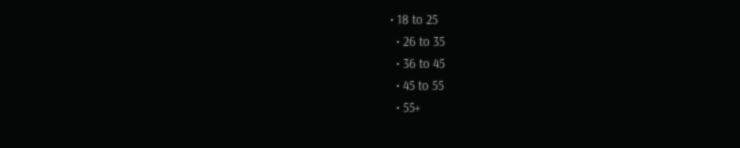• 18 to 25
  • 26 to 35
  • 36 to 45
  • 45 to 55
  • 55+